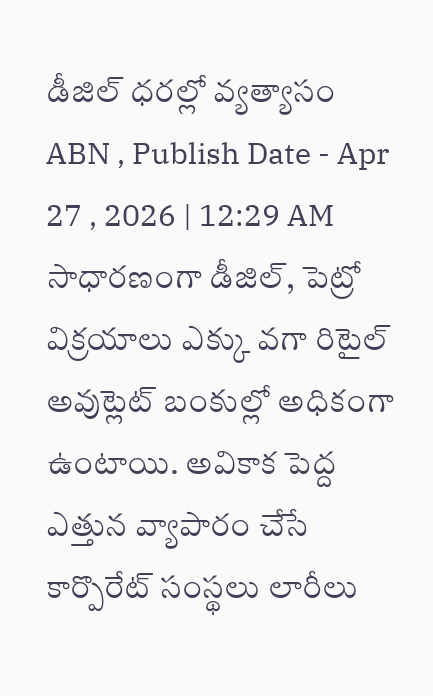డీజిల్ ధరల్లో వ్యత్యాసం
ABN , Publish Date - Apr 27 , 2026 | 12:29 AM
సాధారణంగా డీజిల్, పెట్రో విక్రయాలు ఎక్కు వగా రిటైల్ అవుట్లెట్ బంకుల్లో అధికంగా ఉంటాయి. అవికాక పెద్ద ఎత్తున వ్యాపారం చేసే కార్పొరేట్ సంస్థలు లారీలు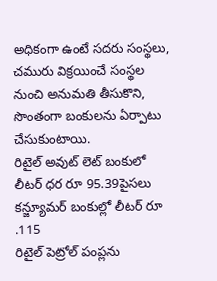అధికంగా ఉంటే సదరు సంస్థలు, చమురు విక్రయించే సంస్థల నుంచి అనుమతి తీసుకొని, సొంతంగా బంకులను ఏర్పాటు చేసుకుంటాయి.
రిటైల్ అవుట్ లెట్ బంకులో లీటర్ ధర రూ 95.39పైసలు
కన్జ్యూమర్ బంకుల్లో లీటర్ రూ .115
రిటైల్ పెట్రోల్ పంప్లను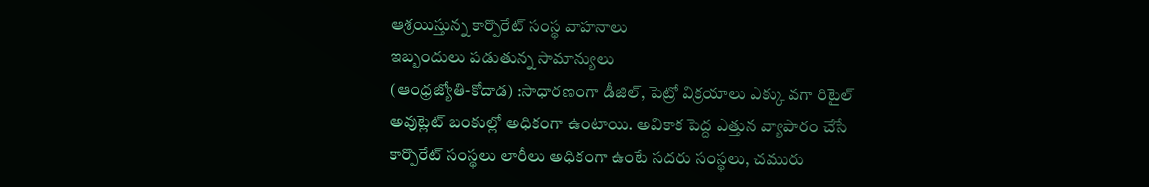ఆశ్రయిస్తున్న కార్పొరేట్ సంస్థ వాహనాలు
ఇబ్బందులు పడుతున్న సామాన్యులు
(ఆంధ్రజ్యోతి-కోదాడ) :సాధారణంగా డీజిల్, పెట్రో విక్రయాలు ఎక్కు వగా రిటైల్ అవుట్లెట్ బంకుల్లో అధికంగా ఉంటాయి. అవికాక పెద్ద ఎత్తున వ్యాపారం చేసే కార్పొరేట్ సంస్థలు లారీలు అధికంగా ఉంటే సదరు సంస్థలు, చమురు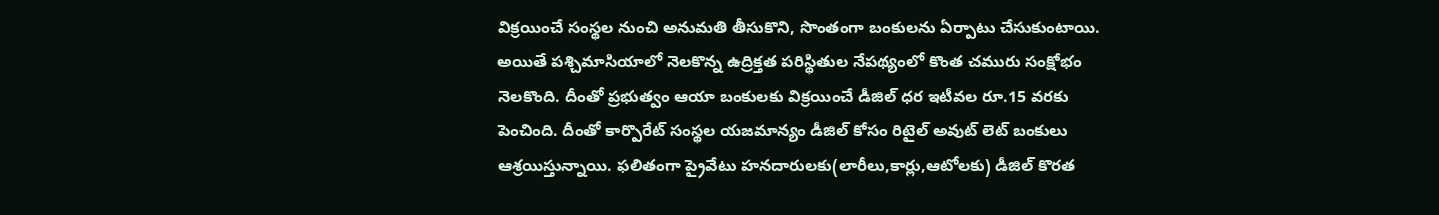విక్రయించే సంస్థల నుంచి అనుమతి తీసుకొని, సొంతంగా బంకులను ఏర్పాటు చేసుకుంటాయి. అయితే పశ్చిమాసియాలో నెలకొన్న ఉద్రిక్తత పరిస్థితుల నేపథ్యంలో కొంత చమురు సంక్షోభం నెలకొంది. దీంతో ప్రభుత్వం ఆయా బంకులకు విక్రయించే డీజిల్ ధర ఇటీవల రూ.15 వరకు పెంచింది. దీంతో కార్పొరేట్ సంస్థల యజమాన్యం డీజిల్ కోసం రిటైల్ అవుట్ లెట్ బంకులు ఆశ్రయిస్తున్నాయి. ఫలితంగా ప్రైవేటు హనదారులకు(లారీలు,కార్లు,ఆటోలకు) డీజిల్ కొరత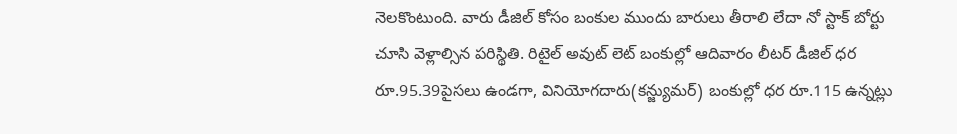నెలకొంటుంది. వారు డీజిల్ కోసం బంకుల ముందు బారులు తీరాలి లేదా నో స్టాక్ బోర్టు చూసి వెళ్లాల్సిన పరిస్థితి. రిటైల్ అవుట్ లెట్ బంకుల్లో ఆదివారం లీటర్ డీజిల్ ధర రూ.95.39పైసలు ఉండగా, వినియోగదారు(కన్జ్యుమర్) బంకుల్లో ధర రూ.115 ఉన్నట్లు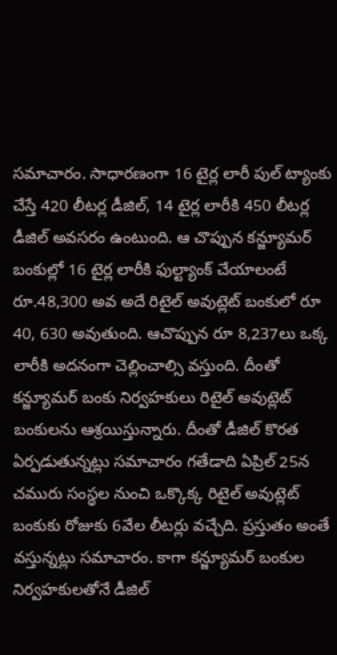సమాచారం. సాధారణంగా 16 టైర్ల లారీ పుల్ ట్యాంకు చేస్తే 420 లీటర్ల డీజిల్, 14 టైర్ల లారీకి 450 లీటర్ల డీజిల్ అవసరం ఉంటుంది. ఆ చొప్పున కన్జ్యూమర్ బంకుల్లో 16 టైర్ల లారీకి ఫుల్ట్యాంక్ చేయాలంటే రూ.48,300 అవ అదే రిటైల్ అవుట్లెట్ బంకులో రూ 40, 630 అవుతుంది. ఆచొప్పున రూ 8,237లు ఒక్క లారీకి అదనంగా చెల్లించాల్సి వస్తుంది. దీంతో కన్జ్యూమర్ బంకు నిర్వహకులు రిటైల్ అవుట్లెట్ బంకులను ఆశ్రయిస్తున్నారు. దీంతో డీజిల్ కొరత ఏర్పడుతున్నట్లు సమాచారం గతేడాది ఏప్రిల్ 25న చమురు సంస్థల నుంచి ఒక్కొక్క రిటైల్ అవుట్లెట్ బంకుకు రోజుకు 6వేల లీటర్లు వచ్చేది. ప్రస్తుతం అంతే వస్తున్నట్లు సమాచారం. కాగా కన్జ్యూమర్ బంకుల నిర్వహకులతోనే డీజిల్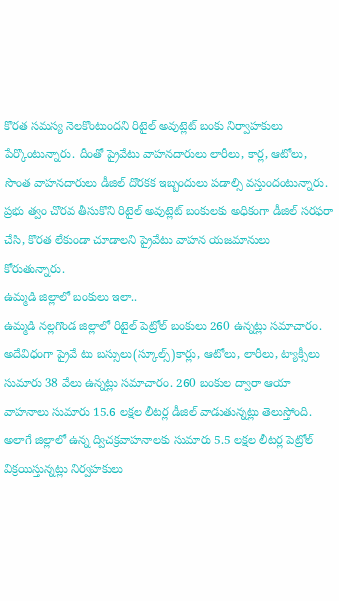కొరత సమస్య నెలకొంటుందని రిటైల్ అవుట్లెట్ బంకు నిర్వాహకులు పేర్కొంటున్నారు. దీంతో ప్రైవేటు వాహనదారులు లారీలు, కార్ల, ఆటోలు, సొంత వాహనదారులు డీజిల్ దొరకక ఇబ్బందులు పడాల్సి వస్తుందంటున్నారు. ప్రభు త్వం చొరవ తీసుకొని రిటైల్ అవుట్లెట్ బంకులకు అధికంగా డీజిల్ సరఫరా చేసి, కొరత లేకుండా చూడాలని ప్రైవేటు వాహన యజమానులు కోరుతున్నారు.
ఉమ్మడి జిల్లాలో బంకులు ఇలా..
ఉమ్మడి నల్లగొండ జిల్లాలో రిటైల్ పెట్రోల్ బంకులు 260 ఉన్నట్లు సమాచారం. అదేవిధంగా ప్రైవే టు బస్సులు(స్కూల్స్)కార్లు, ఆటోలు, లారీలు, ట్యాక్సీలు సుమారు 38 వేలు ఉన్నట్లు సమాచారం. 260 బంకుల ద్వారా ఆయా వాహనాలు సుమారు 15.6 లక్షల లీటర్ల డీజిల్ వాడుతున్నట్లు తెలుస్తోంది. అలాగే జిల్లాలో ఉన్న ద్విచక్రవాహనాలకు సుమారు 5.5 లక్షల లీటర్ల పెట్రోల్ విక్రయిస్తున్నట్లు నిర్వహకులు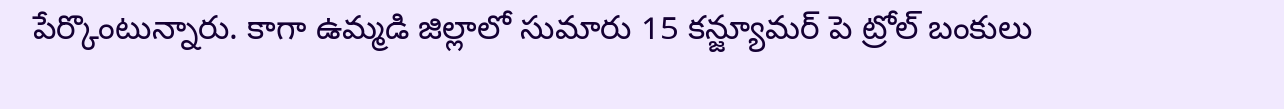పేర్కొంటున్నారు. కాగా ఉమ్మడి జిల్లాలో సుమారు 15 కన్జ్యూమర్ పె ట్రోల్ బంకులు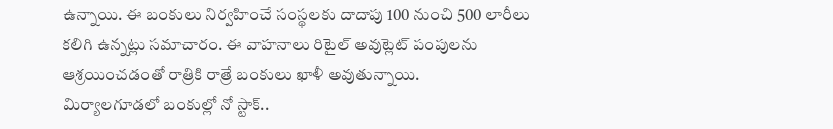ఉన్నాయి. ఈ బంకులు నిర్వహించే సంస్థలకు దాదాపు 100 నుంచి 500 లారీలు కలిగి ఉన్నట్లు సమాచారం. ఈ వాహనాలు రిటైల్ అవుట్లెట్ పంపులను ఆశ్రయించడంతో రాత్రికి రాత్రే బంకులు ఖాళీ అవుతున్నాయి.
మిర్యాలగూడలో బంకుల్లో నో స్టాక్..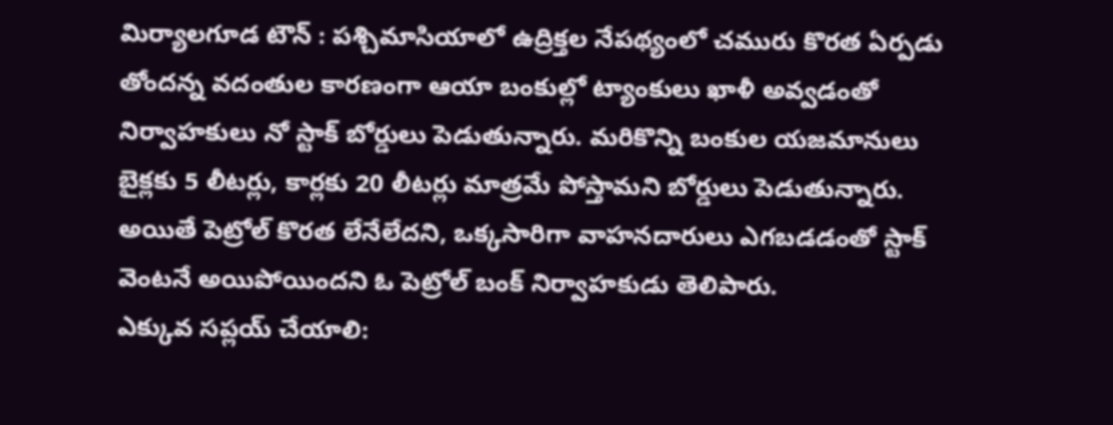మిర్యాలగూడ టౌన్ : పశ్చిమాసియాలో ఉద్రిక్తల నేపథ్యంలో చమురు కొరత ఏర్పడు తోందన్న వదంతుల కారణంగా ఆయా బంకుల్లో ట్యాంకులు ఖాళీ అవ్వడంతో నిర్వాహకులు నో స్టాక్ బోర్డులు పెడుతున్నారు. మరికొన్ని బంకుల యజమానులు బైక్లకు 5 లీటర్లు, కార్లకు 20 లీటర్లు మాత్రమే పోస్తామని బోర్డులు పెడుతున్నారు. అయితే పెట్రోల్ కొరత లేనేలేదని, ఒక్కసారిగా వాహనదారులు ఎగబడడంతో స్టాక్ వెంటనే అయిపోయిందని ఓ పెట్రోల్ బంక్ నిర్వాహకుడు తెలిపారు.
ఎక్కువ సప్లయ్ చేయాలి: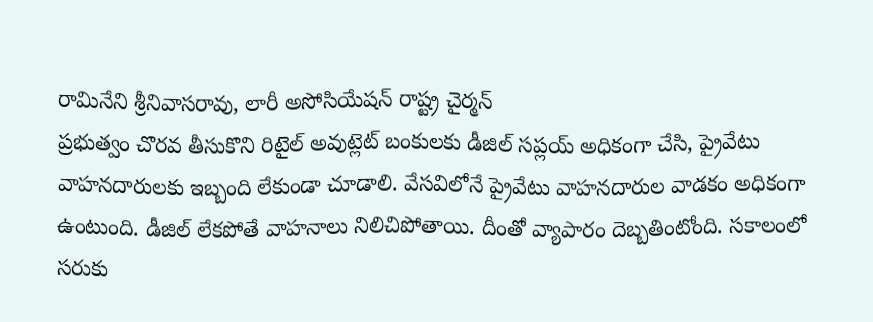రామినేని శ్రీనివాసరావు, లారీ అసోసియేషన్ రాష్ట్ర చైర్మన్
ప్రభుత్వం చొరవ తీసుకొని రిటైల్ అవుట్లెట్ బంకులకు డీజిల్ సప్లయ్ అధికంగా చేసి, ప్రైవేటు వాహనదారులకు ఇబ్బంది లేకుండా చూడాలి. వేసవిలోనే ప్రైవేటు వాహనదారుల వాడకం అధికంగా ఉంటుంది. డీజిల్ లేకపోతే వాహనాలు నిలిచిపోతాయి. దీంతో వ్యాపారం దెబ్బతింటోంది. సకాలంలో సరుకు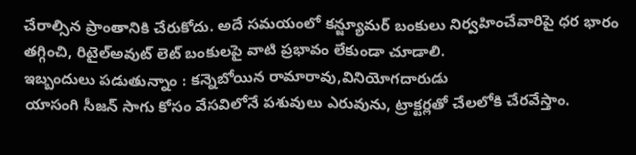చేరాల్సిన ప్రాంతానికి చేరుకోదు. అదే సమయంలో కన్జ్యూమర్ బంకులు నిర్వహించేవారిపై ధర భారం తగ్గించి, రిటైల్అవుట్ లెట్ బంకులపై వాటి ప్రభావం లేకుండా చూడాలి.
ఇబ్బందులు పడుతున్నాం : కన్నెబోయిన రామారావు,వినియోగదారుడు
యాసంగి సీజన్ సాగు కోసం వేసవిలోనే పశువులు ఎరువును, ట్రాక్టర్లతో చేలలోకి చేరవేస్తాం.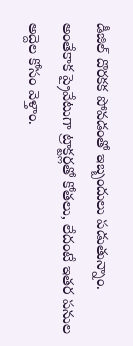డీజిల్ దొరకక పోవడంతో ఇబ్బందులు పడుతున్నాం. అంతేకాక ప్రైవేటుగా ట్రాక్టర్లతో కోతలు, లేదంటే ఇతర పనుల అద్దెల కోసం వెళ్తాం.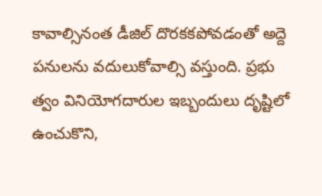కావాల్సినంత డీజిల్ దొరకకపోవడంతో అద్దె పనులను వదులుకోవాల్సి వస్తుంది. ప్రభు త్వం వినియోగదారుల ఇబ్బందులు దృష్టిలో ఉంచుకొని,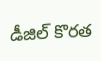డీజిల్ కొరత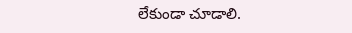లేకుండా చూడాలి.